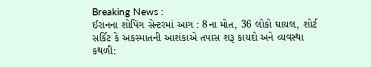Breaking News :
ઈરાનના શોપિંગ સેન્ટરમાં આગ : 8ના મોત, 36 લોકો ઘાયલ, શોર્ટ સર્કિટ કે અકસ્માતની આશંકાએ તપાસ શરૂ કાયદો અને વ્યવસ્થા કથળી: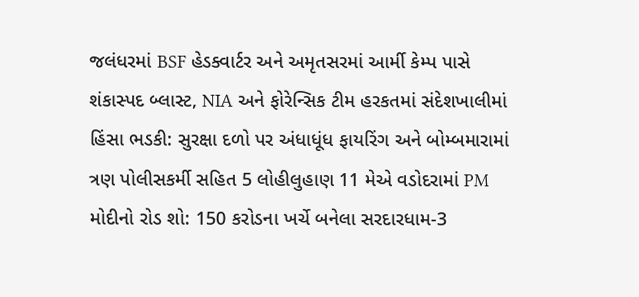જલંધરમાં BSF હેડક્વાર્ટર અને અમૃતસરમાં આર્મી કેમ્પ પાસે શંકાસ્પદ બ્લાસ્ટ, NIA અને ફોરેન્સિક ટીમ હરકતમાં સંદેશખાલીમાં હિંસા ભડકી: સુરક્ષા દળો પર અંધાધૂંધ ફાયરિંગ અને બોમ્બમારામાં ત્રણ પોલીસકર્મી સહિત 5 લોહીલુહાણ 11 મેએ વડોદરામાં PM મોદીનો રોડ શો: 150 કરોડના ખર્ચે બનેલા સરદારધામ-3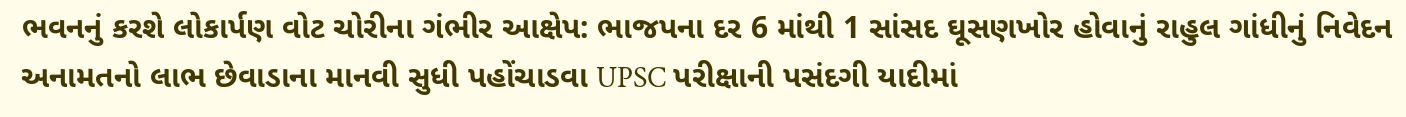ભવનનું કરશે લોકાર્પણ વોટ ચોરીના ગંભીર આક્ષેપ: ભાજપના દર 6 માંથી 1 સાંસદ ઘૂસણખોર હોવાનું રાહુલ ગાંધીનું નિવેદન અનામતનો લાભ છેવાડાના માનવી સુધી પહોંચાડવા UPSC પરીક્ષાની પસંદગી યાદીમાં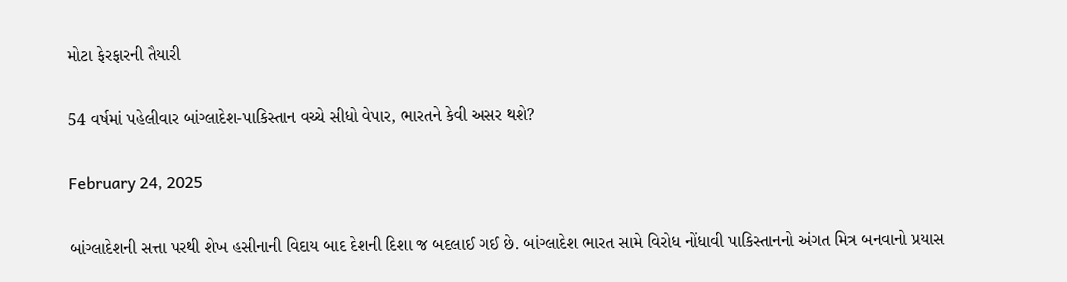મોટા ફેરફારની તૈયારી

54 વર્ષમાં પહેલીવાર બાંગ્લાદેશ-પાકિસ્તાન વચ્ચે સીધો વેપાર, ભારતને કેવી અસર થશે?

February 24, 2025

બાંગ્લાદેશની સત્તા પરથી શેખ હસીનાની વિદાય બાદ દેશની દિશા જ બદલાઈ ગઈ છે. બાંગ્લાદેશ ભારત સામે વિરોધ નોંધાવી પાકિસ્તાનનો અંગત મિત્ર બનવાનો પ્રયાસ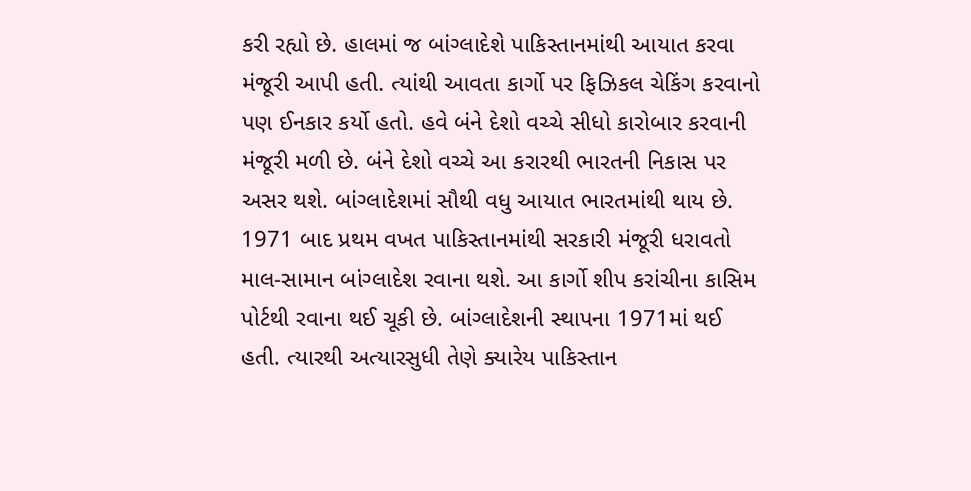કરી રહ્યો છે. હાલમાં જ બાંગ્લાદેશે પાકિસ્તાનમાંથી આયાત કરવા મંજૂરી આપી હતી. ત્યાંથી આવતા કાર્ગો પર ફિઝિકલ ચેકિંગ કરવાનો પણ ઈનકાર કર્યો હતો. હવે બંને દેશો વચ્ચે સીધો કારોબાર કરવાની મંજૂરી મળી છે. બંને દેશો વચ્ચે આ કરારથી ભારતની નિકાસ પર અસર થશે. બાંગ્લાદેશમાં સૌથી વધુ આયાત ભારતમાંથી થાય છે.  1971 બાદ પ્રથમ વખત પાકિસ્તાનમાંથી સરકારી મંજૂરી ધરાવતો માલ-સામાન બાંગ્લાદેશ રવાના થશે. આ કાર્ગો શીપ કરાંચીના કાસિમ પોર્ટથી રવાના થઈ ચૂકી છે. બાંગ્લાદેશની સ્થાપના 1971માં થઈ હતી. ત્યારથી અત્યારસુધી તેણે ક્યારેય પાકિસ્તાન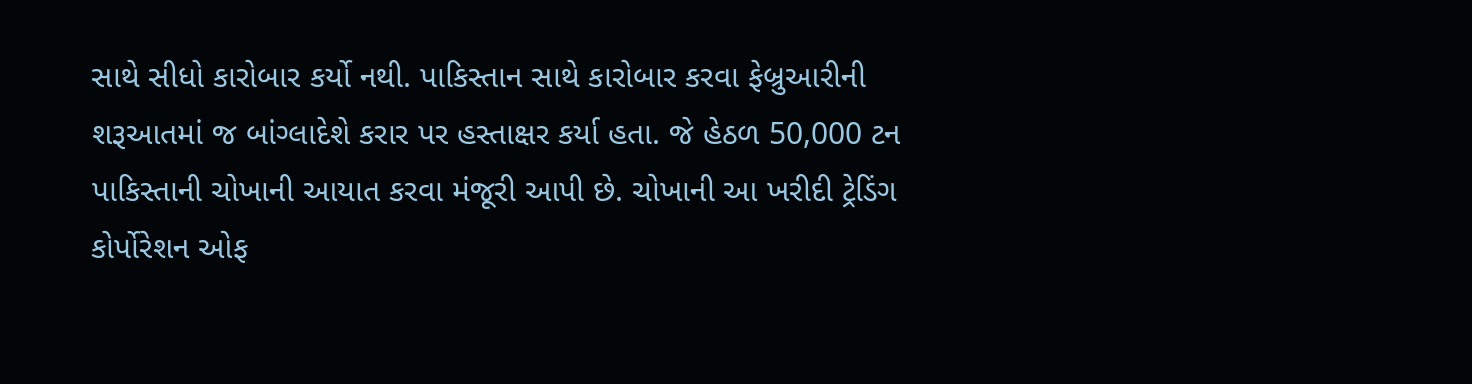સાથે સીધો કારોબાર કર્યો નથી. પાકિસ્તાન સાથે કારોબાર કરવા ફેબ્રુઆરીની શરૂઆતમાં જ બાંગ્લાદેશે કરાર પર હસ્તાક્ષર કર્યા હતા. જે હેઠળ 50,000 ટન પાકિસ્તાની ચોખાની આયાત કરવા મંજૂરી આપી છે. ચોખાની આ ખરીદી ટ્રેડિંગ કોર્પોરેશન ઓફ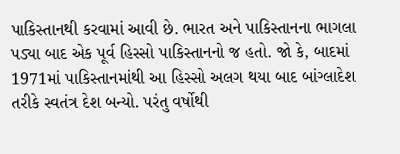પાકિસ્તાનથી કરવામાં આવી છે. ભારત અને પાકિસ્તાનના ભાગલા પડ્યા બાદ એક પૂર્વ હિસ્સો પાકિસ્તાનનો જ હતો. જો કે, બાદમાં 1971માં પાકિસ્તાનમાંથી આ હિસ્સો અલગ થયા બાદ બાંગ્લાદેશ તરીકે સ્વતંત્ર દેશ બન્યો. પરંતુ વર્ષોથી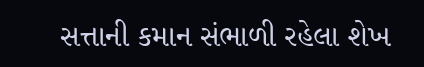સત્તાની કમાન સંભાળી રહેલા શેખ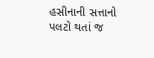હસીનાની સત્તાનો પલટો થતાં જ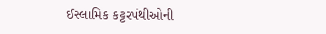ઈસ્લામિક કટ્ટરપંથીઓની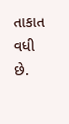તાકાત વધી છે.